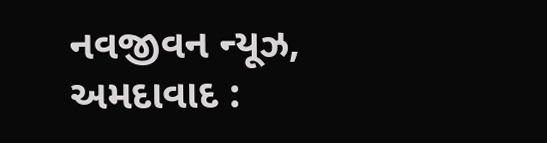નવજીવન ન્યૂઝ, અમદાવાદ :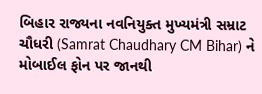બિહાર રાજ્યના નવનિયુક્ત મુખ્યમંત્રી સમ્રાટ ચૌધરી (Samrat Chaudhary CM Bihar) ને મોબાઈલ ફોન પર જાનથી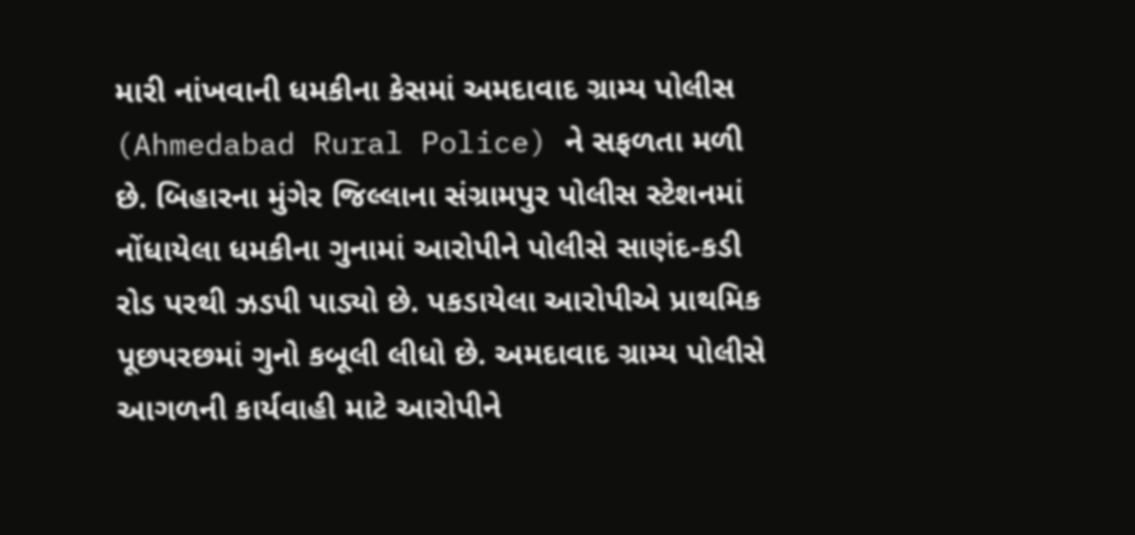મારી નાંખવાની ધમકીના કેસમાં અમદાવાદ ગ્રામ્ય પોલીસ (Ahmedabad Rural Police) ને સફળતા મળી છે. બિહારના મુંગેર જિલ્લાના સંગ્રામપુર પોલીસ સ્ટેશનમાં નોંધાયેલા ધમકીના ગુનામાં આરોપીને પોલીસે સાણંદ-કડી રોડ પરથી ઝડપી પાડ્યો છે. પકડાયેલા આરોપીએ પ્રાથમિક પૂછપરછમાં ગુનો કબૂલી લીધો છે. અમદાવાદ ગ્રામ્ય પોલીસે આગળની કાર્યવાહી માટે આરોપીને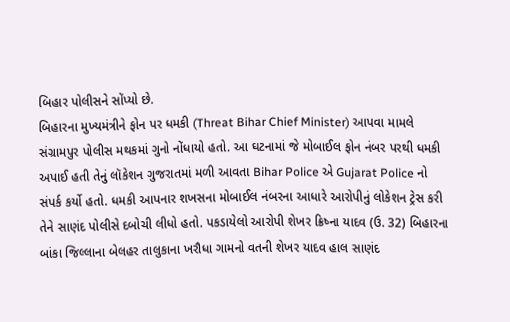બિહાર પોલીસને સોંપ્યો છે.
બિહારના મુખ્યમંત્રીને ફોન પર ધમકી (Threat Bihar Chief Minister) આપવા મામલે સંગ્રામપુર પોલીસ મથકમાં ગુનો નોંધાયો હતો. આ ઘટનામાં જે મોબાઈલ ફોન નંબર પરથી ધમકી અપાઈ હતી તેનું લૉકેશન ગુજરાતમાં મળી આવતા Bihar Police એ Gujarat Police નો સંપર્ક કર્યો હતો. ધમકી આપનાર શખસના મોબાઈલ નંબરના આધારે આરોપીનું લોકેશન ટ્રેસ કરી તેને સાણંદ પોલીસે દબોચી લીધો હતો. પકડાયેલો આરોપી શેખર ક્રિષ્ના યાદવ (ઉ. 32) બિહારના બાંકા જિલ્લાના બેલહર તાલુકાના ખરૌધા ગામનો વતની શેખર યાદવ હાલ સાણંદ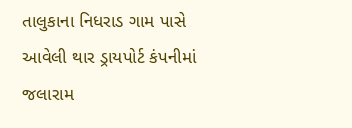તાલુકાના નિધરાડ ગામ પાસે આવેલી થાર ડ્રાયપોર્ટ કંપનીમાં જલારામ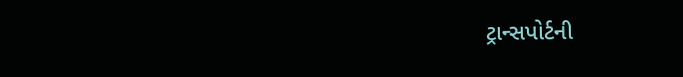ટ્રાન્સપોર્ટની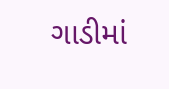ગાડીમાં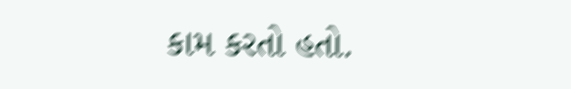કામ કરતો હતો.